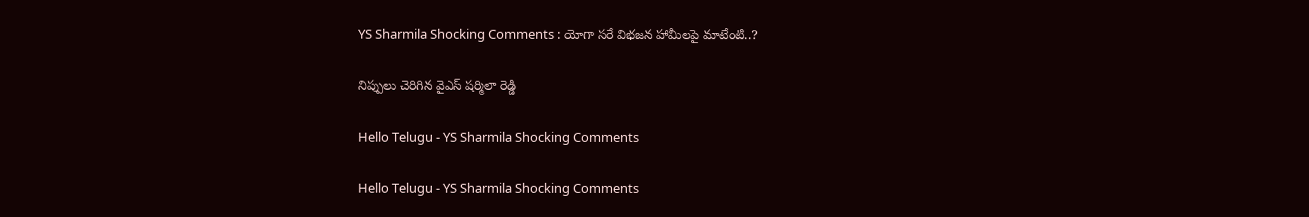YS Sharmila Shocking Comments : యోగా స‌రే విభ‌జ‌న హామీల‌పై మాటేంటి..?

నిప్పులు చెరిగిన వైఎస్ ష‌ర్మిలా రెడ్డి

Hello Telugu - YS Sharmila Shocking Comments

Hello Telugu - YS Sharmila Shocking Comments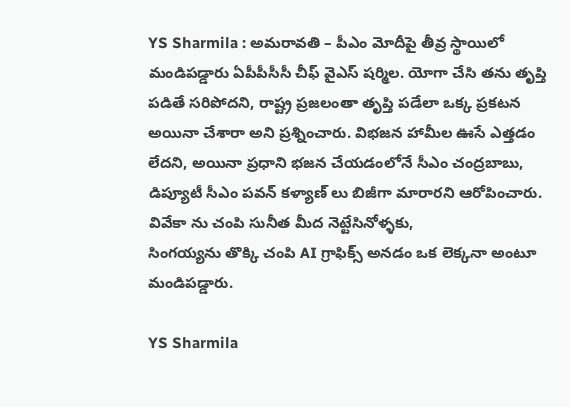YS Sharmila : అమ‌రావ‌తి – పీఎం మోదీపై తీవ్ర స్థాయిలో మండిప‌డ్డారు ఏపీపీసీసీ చీఫ్ వైఎస్ ష‌ర్మిల. యోగా చేసి త‌ను తృప్తి ప‌డితే స‌రిపోద‌ని, రాష్ట్ర ప్ర‌జ‌లంతా తృప్తి ప‌డేలా ఒక్క ప్ర‌క‌ట‌న అయినా చేశారా అని ప్ర‌శ్నించారు. విభ‌జ‌న హామీల ఊసే ఎత్త‌డం లేద‌ని, అయినా ప్ర‌ధాని భ‌జ‌న చేయ‌డంలోనే సీఎం చంద్ర‌బాబు, డిప్యూటీ సీఎం ప‌వ‌న్ క‌ళ్యాణ్ లు బిజీగా మారార‌ని ఆరోపించారు. వివేకా ను చంపి సునీత మీద నెట్టేసినోళ్ళకు,
సింగయ్యను తొక్కి చంపి AI గ్రాఫిక్స్ అనడం ఒక లెక్కనా అంటూ మండిప‌డ్డారు.

YS Sharmila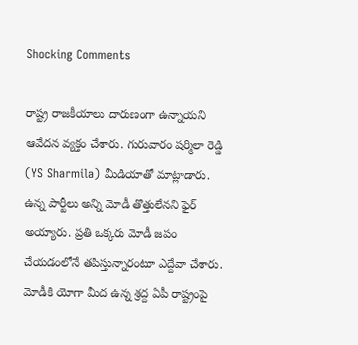Shocking Comments

రాష్ట్ర రాజకీయాలు దారుణంగా ఉన్నాయని ఆవేద‌న వ్య‌క్తం చేశారు. గురువారం ష‌ర్మిలా రెడ్డి (YS Sharmila) మీడియాతో మాట్లాడారు. ఉన్న పార్టీలు అన్ని మోడీ తొత్తులేన‌ని ఫైర్ అయ్యారు. ప్ర‌తి ఒక్క‌రు మోడీ జ‌పం చేయ‌డంలోనే త‌పిస్తున్నారంటూ ఎద్దేవా చేశారు. మోడీకి యోగా మీద ఉన్న శ్ర‌ద్ద ఏపీ రాష్ట్రంపై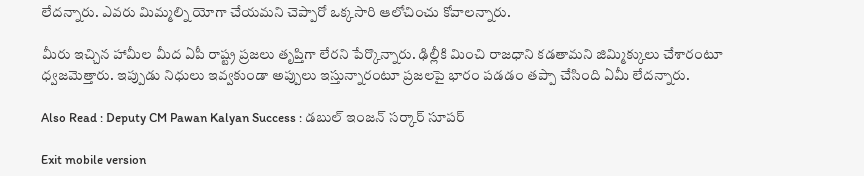లేద‌న్నారు. ఎవ‌రు మిమ్మ‌ల్ని యోగా చేయ‌మ‌ని చెప్పారో ఒక్క‌సారి ఆలోచించు కోవాల‌న్నారు.

మీరు ఇచ్చిన హామీల మీద ఏపీ రాష్ట్ర ప్ర‌జ‌లు తృప్తిగా లేర‌ని పేర్కొన్నారు. ఢిల్లీకి మించి రాజ‌ధాని క‌డ‌తామ‌ని జిమ్మిక్కులు చేశారంటూ ధ్వ‌జ‌మెత్తారు. ఇప్పుడు నిధులు ఇవ్వ‌కుండా అప్పులు ఇస్తున్నారంటూ ప్ర‌జ‌ల‌పై భారం ప‌డ‌డం త‌ప్పా చేసింది ఏమీ లేద‌న్నారు.

Also Read : Deputy CM Pawan Kalyan Success : డ‌బుల్ ఇంజ‌న్ స‌ర్కార్ సూప‌ర్

Exit mobile version